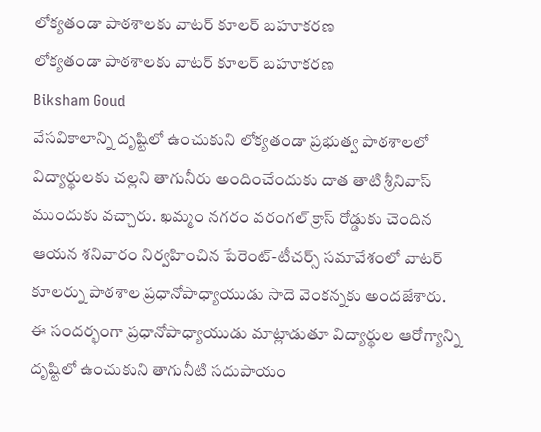లోక్యతండా పాఠశాలకు వాటర్ కూలర్ బహూకరణ
లోక్యతండా పాఠశాలకు వాటర్ కూలర్ బహూకరణ
Biksham Goud
వేసవికాలాన్ని దృష్టిలో ఉంచుకుని లోక్యతండా ప్రభుత్వ పాఠశాలలో విద్యార్థులకు చల్లని తాగునీరు అందించేందుకు దాత తాటి శ్రీనివాస్ ముందుకు వచ్చారు. ఖమ్మం నగరం వరంగల్ క్రాస్ రోడ్డుకు చెందిన ఆయన శనివారం నిర్వహించిన పేరెంట్-టీచర్స్ సమావేశంలో వాటర్ కూలర్ను పాఠశాల ప్రధానోపాధ్యాయుడు సాదె వెంకన్నకు అందజేశారు.
ఈ సందర్భంగా ప్రధానోపాధ్యాయుడు మాట్లాడుతూ విద్యార్థుల ఆరోగ్యాన్ని దృష్టిలో ఉంచుకుని తాగునీటి సదుపాయం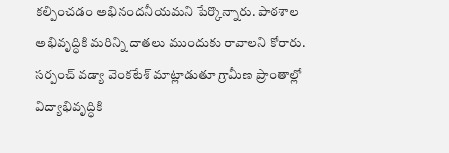కల్పించడం అభినందనీయమని పేర్కొన్నారు. పాఠశాల అభివృద్ధికి మరిన్ని దాతలు ముందుకు రావాలని కోరారు.
సర్పంచ్ వడ్యా వెంకటేశ్ మాట్లాడుతూ గ్రామీణ ప్రాంతాల్లో విద్యాభివృద్ధికి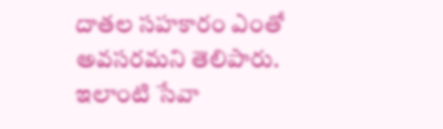దాతల సహకారం ఎంతో అవసరమని తెలిపారు. ఇలాంటి సేవా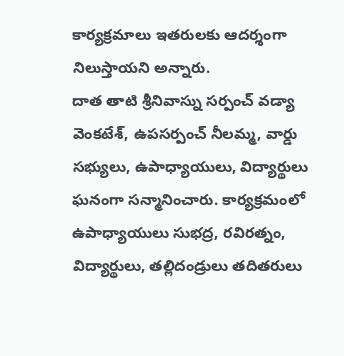కార్యక్రమాలు ఇతరులకు ఆదర్శంగా నిలుస్తాయని అన్నారు.
దాత తాటి శ్రీనివాస్ను సర్పంచ్ వడ్యా వెంకటేశ్, ఉపసర్పంచ్ నీలమ్మ, వార్డు సభ్యులు, ఉపాధ్యాయులు, విద్యార్థులు ఘనంగా సన్మానించారు. కార్యక్రమంలో ఉపాధ్యాయులు సుభద్ర, రవిరత్నం, విద్యార్థులు, తల్లిదండ్రులు తదితరులు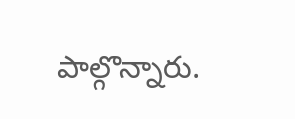పాల్గొన్నారు.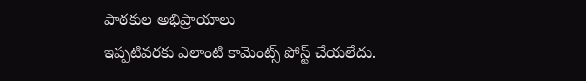పాఠకుల అభిప్రాయాలు
ఇప్పటివరకు ఎలాంటి కామెంట్స్ పోస్ట్ చేయలేదు.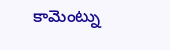కామెంట్ను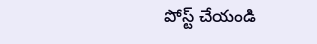పోస్ట్ చేయండి